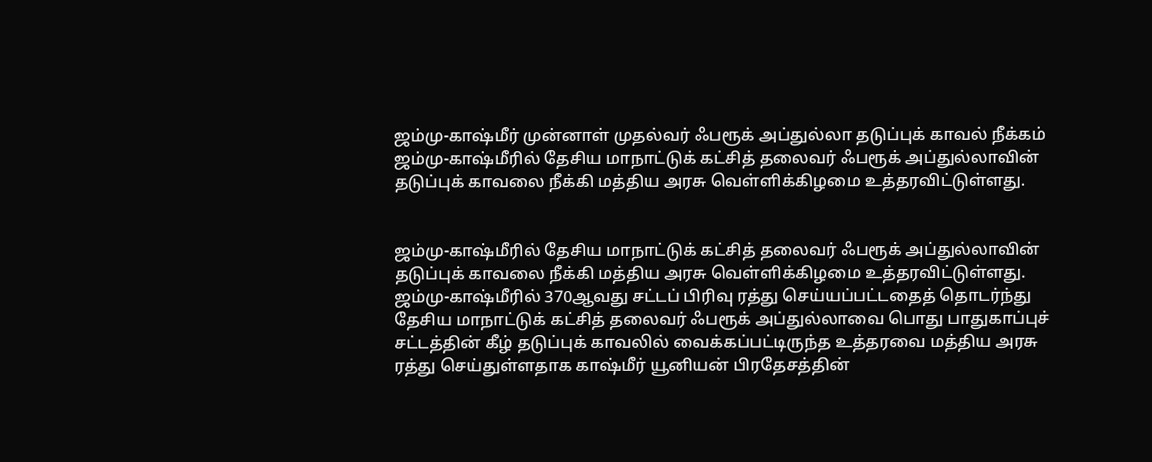ஜம்மு-காஷ்மீர் முன்னாள் முதல்வர் ஃபரூக் அப்துல்லா தடுப்புக் காவல் நீக்கம்
ஜம்மு-காஷ்மீரில் தேசிய மாநாட்டுக் கட்சித் தலைவர் ஃபரூக் அப்துல்லாவின் தடுப்புக் காவலை நீக்கி மத்திய அரசு வெள்ளிக்கிழமை உத்தரவிட்டுள்ளது.


ஜம்மு-காஷ்மீரில் தேசிய மாநாட்டுக் கட்சித் தலைவர் ஃபரூக் அப்துல்லாவின் தடுப்புக் காவலை நீக்கி மத்திய அரசு வெள்ளிக்கிழமை உத்தரவிட்டுள்ளது.
ஜம்மு-காஷ்மீரில் 370ஆவது சட்டப் பிரிவு ரத்து செய்யப்பட்டதைத் தொடர்ந்து தேசிய மாநாட்டுக் கட்சித் தலைவர் ஃபரூக் அப்துல்லாவை பொது பாதுகாப்புச் சட்டத்தின் கீழ் தடுப்புக் காவலில் வைக்கப்பட்டிருந்த உத்தரவை மத்திய அரசு ரத்து செய்துள்ளதாக காஷ்மீர் யூனியன் பிரதேசத்தின்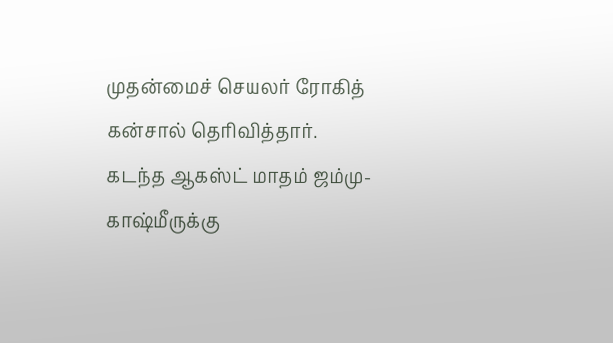முதன்மைச் செயலர் ரோகித் கன்சால் தெரிவித்தார்.
கடந்த ஆகஸ்ட் மாதம் ஜம்மு-காஷ்மீருக்கு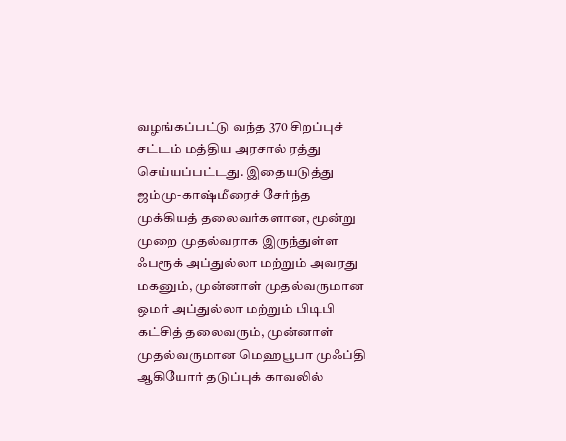வழங்கப்பட்டு வந்த 370 சிறப்புச் சட்டம் மத்திய அரசால் ரத்து செய்யப்பட்டது. இதையடுத்து ஜம்மு-காஷ்மீரைச் சேர்ந்த முக்கியத் தலைவர்களான, மூன்று முறை முதல்வராக இருந்துள்ள ஃபரூக் அப்துல்லா மற்றும் அவரது மகனும், முன்னாள் முதல்வருமான ஒமர் அப்துல்லா மற்றும் பிடிபி கட்சித் தலைவரும், முன்னாள் முதல்வருமான மெஹபூபா முஃப்தி ஆகியோர் தடுப்புக் காவலில்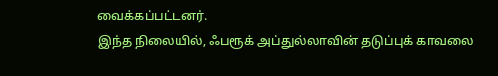வைக்கப்பட்டனர்.
இந்த நிலையில், ஃபரூக் அப்துல்லாவின் தடுப்புக் காவலை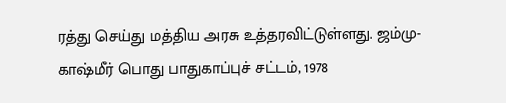ரத்து செய்து மத்திய அரசு உத்தரவிட்டுள்ளது. ஜம்மு-காஷ்மீர் பொது பாதுகாப்புச் சட்டம், 1978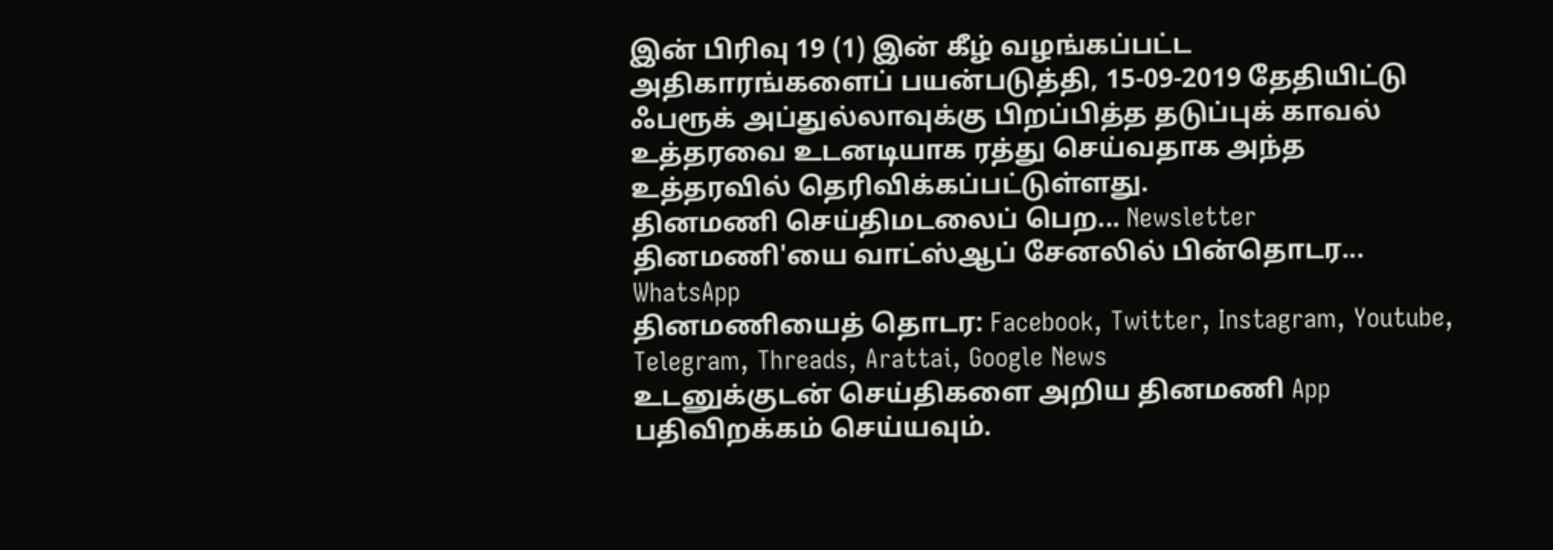இன் பிரிவு 19 (1) இன் கீழ் வழங்கப்பட்ட அதிகாரங்களைப் பயன்படுத்தி, 15-09-2019 தேதியிட்டு ஃபரூக் அப்துல்லாவுக்கு பிறப்பித்த தடுப்புக் காவல் உத்தரவை உடனடியாக ரத்து செய்வதாக அந்த உத்தரவில் தெரிவிக்கப்பட்டுள்ளது.
தினமணி செய்திமடலைப் பெற... Newsletter
தினமணி'யை வாட்ஸ்ஆப் சேனலில் பின்தொடர... WhatsApp
தினமணியைத் தொடர: Facebook, Twitter, Instagram, Youtube, Telegram, Threads, Arattai, Google News
உடனுக்குடன் செய்திகளை அறிய தினமணி App பதிவிறக்கம் செய்யவும்.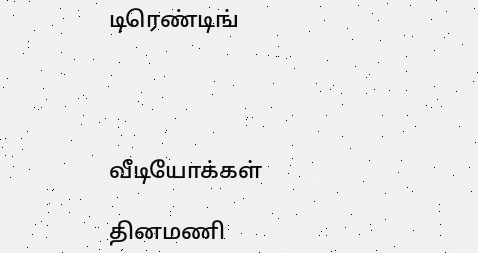டிரெண்டிங்




வீடியோக்கள்

தினமணி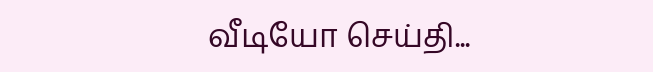வீடியோ செய்தி...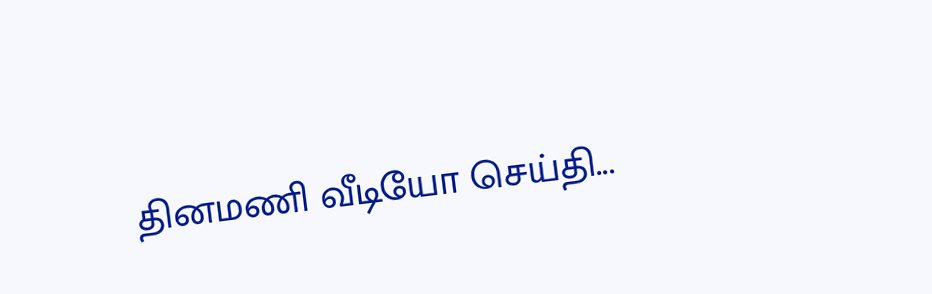தினமணி வீடியோ செய்தி...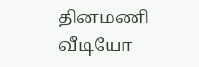தினமணி வீடியோ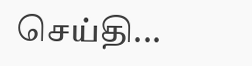செய்தி...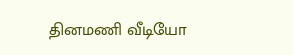தினமணி வீடியோ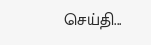செய்தி...